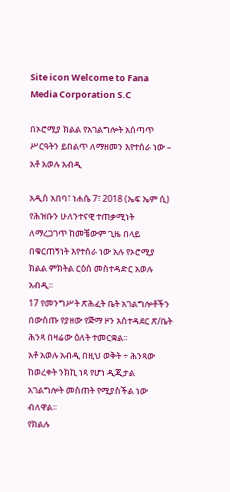Site icon Welcome to Fana Media Corporation S.C

በኦሮሚያ ክልል የአገልግሎት አሰጣጥ ሥርዓትን ይበልጥ ለማዘመን እየተሰራ ነው – አቶ አወሉ አብዲ

አዲስ አበባ፣ ነሐሴ 7፣ 2018 (ኤፍ ኤም ሲ) የሕዝቡን ሁለንተናዊ ተጠቃሚነት ለማረጋገጥ ከመቼውም ጊዜ በላይ በቁርጠኝነት እየተሰራ ነው አሉ የኦሮሚያ ክልል ምክትል ርዕሰ መስተዳድር አወሉ አብዲ፡፡
17 የመንግሥት ጽሕፈት ቤት አገልግሎቶችን በውስጡ የያዘው የጅማ ዞን አስተዳደር ጽ/ቤት ሕንጻ በዛሬው ዕለት ተመርቋል፡፡
አቶ አወሉ አብዲ በዚህ ወቅት ÷ ሕንጻው ከወረቀት ንክኪ ነጻ የሆነ ዲጂታል አገልግሎት መስጠት የሚያስችል ነው ብለዋል፡፡
የክልሉ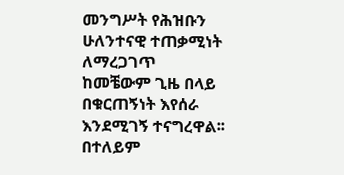መንግሥት የሕዝቡን ሁለንተናዊ ተጠቃሚነት ለማረጋገጥ ከመቼውም ጊዜ በላይ በቁርጠኝነት እየሰራ እንደሚገኝ ተናግረዋል፡፡
በተለይም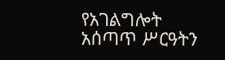የአገልግሎት አሰጣጥ ሥርዓትን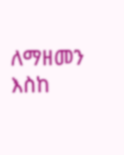ለማዘመን እስከ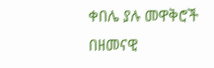ቀበሌ ያሉ መዋቅሮች በዘመናዊ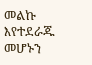መልኩ እየተደራጁ መሆኑን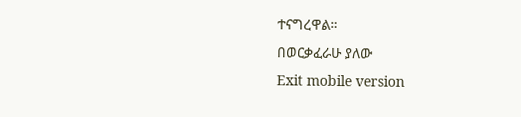ተናግረዋል።
በወርቃፈራሁ ያለው
Exit mobile version